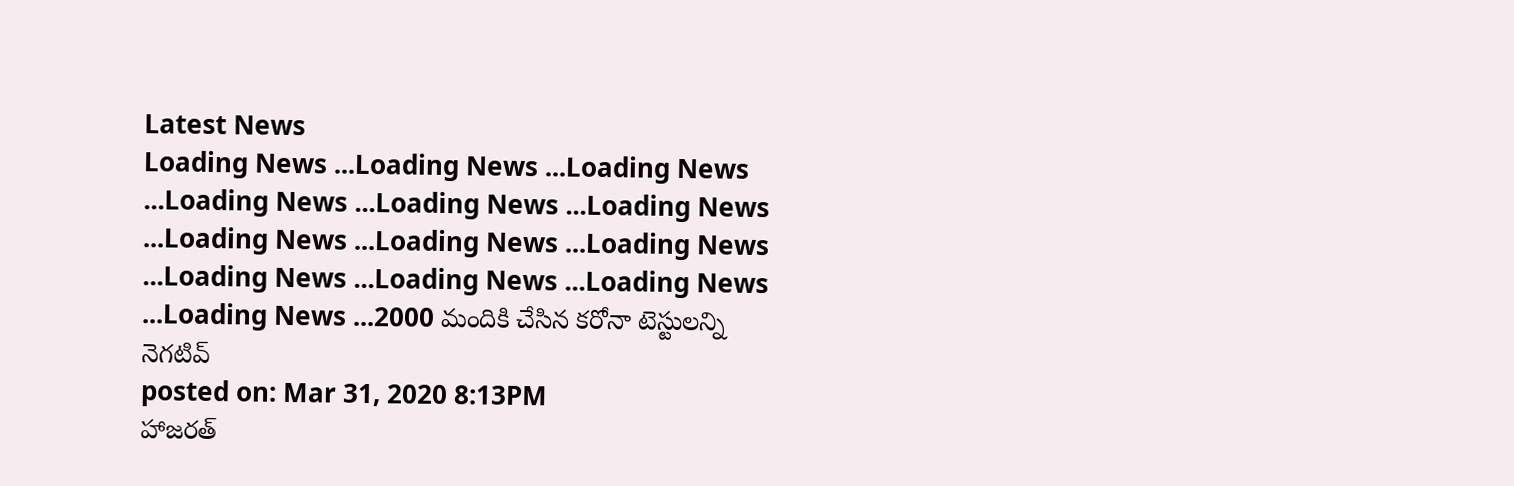Latest News
Loading News ...Loading News ...Loading News ...Loading News ...Loading News ...Loading News ...Loading News ...Loading News ...Loading News ...Loading News ...Loading News ...Loading News ...Loading News ...2000 మందికి చేసిన కరోనా టెస్టులన్ని నెగటివ్
posted on: Mar 31, 2020 8:13PM
హాజరత్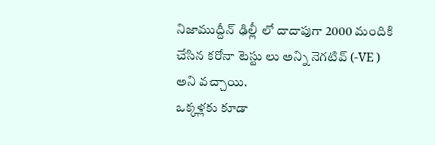నిజాముద్దీన్ ఢిల్లీ లో దాదాపుగా 2000 మందికి చేసిన కరోనా టెస్టు లు అన్ని నెగటివ్ (-VE ) అని వచ్చాయి.
ఒక్కళ్లకు కూడా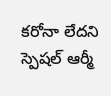కరోనా లేదని స్పెషల్ ఆర్మీ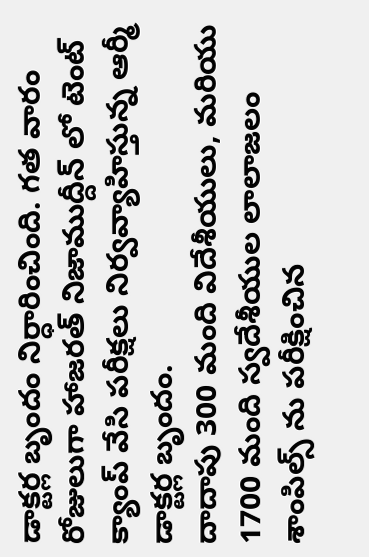డాక్టర్ల బృందం నిర్ధారించింది. గత వారం రోజులుగా హాజరత్ నిజాముద్దీన్ లో టెంట్ క్యాంప్ వేసి పరీక్షలు నిర్వవ్యాహిస్తున్న ఆర్మీ డాక్టర్ల బృందం.
దాదాపు 300 మంది విదేశీయులు, మరియు 1700 మంది స్వదేశీయుల లాలాజలం శాంపిల్స్ ను పరీక్షించిన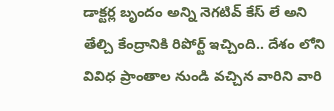డాక్టర్ల బృందం అన్ని నెగటివ్ కేస్ లే అని తేల్చి కేంద్రానికి రిపోర్ట్ ఇచ్చింది.. దేశం లోని వివిధ ప్రాంతాల నుండి వచ్చిన వారిని వారి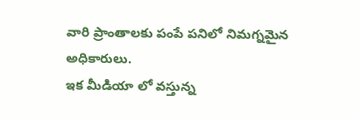వారి ప్రాంతాలకు పంపే పనిలో నిమగ్నమైన అధికారులు.
ఇక మీడియా లో వస్తున్న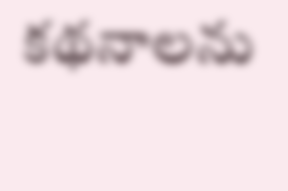కథనాలను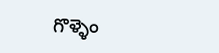గొళ్ళెం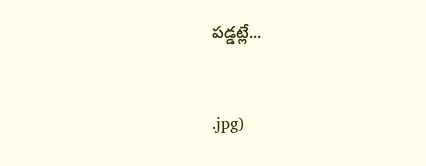పడ్డట్లే...


.jpg)